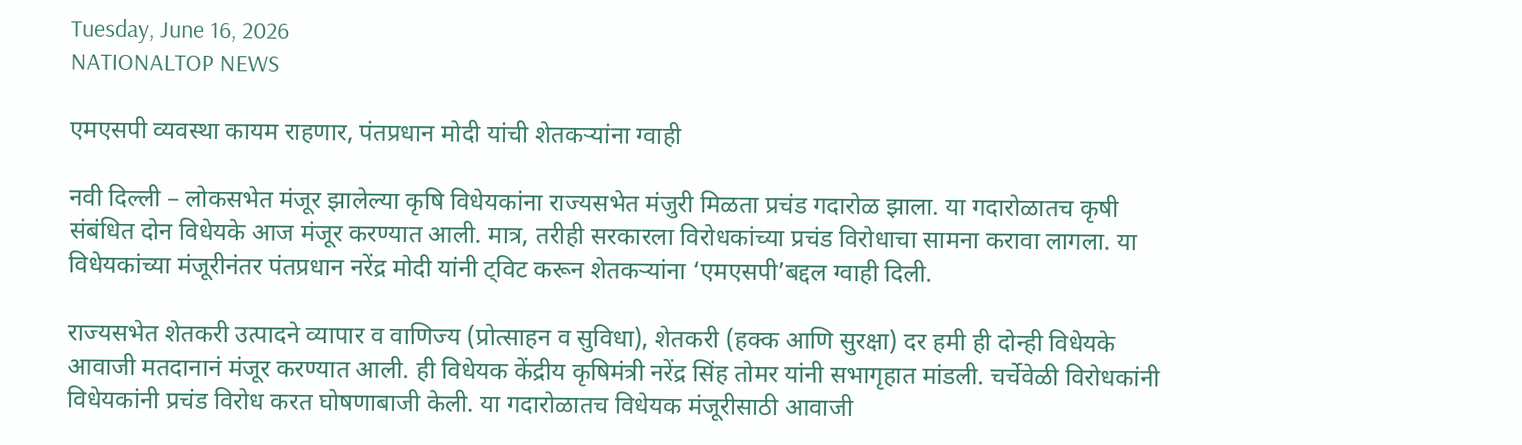Tuesday, June 16, 2026
NATIONALTOP NEWS

एमएसपी व्यवस्था कायम राहणार, पंतप्रधान मोदी यांची शेतकऱ्यांना ग्वाही

नवी दिल्ली – लोकसभेत मंजूर झालेल्या कृषि विधेयकांना राज्यसभेत मंजुरी मिळता प्रचंड गदारोळ झाला. या गदारोळातच कृषी संबंधित दोन विधेयके आज मंजूर करण्यात आली. मात्र, तरीही सरकारला विरोधकांच्या प्रचंड विरोधाचा सामना करावा लागला. या विधेयकांच्या मंजूरीनंतर पंतप्रधान नरेंद्र मोदी यांनी ट्विट करून शेतकऱ्यांना ‘एमएसपी’बद्दल ग्वाही दिली.

राज्यसभेत शेतकरी उत्पादने व्यापार व वाणिज्य (प्रोत्साहन व सुविधा), शेतकरी (हक्क आणि सुरक्षा) दर हमी ही दोन्ही विधेयके आवाजी मतदानानं मंजूर करण्यात आली. ही विधेयक केंद्रीय कृषिमंत्री नरेंद्र सिंह तोमर यांनी सभागृहात मांडली. चर्चेवेळी विरोधकांनी विधेयकांनी प्रचंड विरोध करत घोषणाबाजी केली. या गदारोळातच विधेयक मंजूरीसाठी आवाजी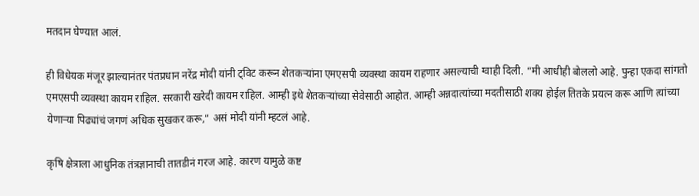मतदान घेण्यात आलं.

ही विधेयक मंजूर झाल्यानंतर पंतप्रधान नरेंद्र मोदी यांनी ट्विट करून शेतकऱ्यांना एमएसपी व्यवस्था कायम राहणार असल्याची ग्वाही दिली. “मी आधीही बोललो आहे. पुन्हा एकदा सांगतो एमएसपी व्यवस्था कायम राहिल. सरकारी खरेदी कायम राहिल. आम्ही इथे शेतकऱ्यांच्या सेवेसाठी आहोत. आम्ही अन्नदात्यांच्या मदतीसाठी शक्य होईल तितके प्रयत्न करू आणि त्यांच्या येणाऱ्या पिढ्यांचं जगणं अधिक सुखकर करू,” असं मोदी यांनी म्हटलं आहे.

कृषि क्षेत्राला आधुनिक तंत्रज्ञानाची तातडीनं गरज आहे. कारण यामुळे कष्ट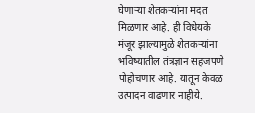घेणाऱ्या शेतकऱ्यांना मदत मिळणार आहे. ही विधेयके मंजूर झाल्यामुळे शेतकऱ्यांना भविष्यातील तंत्रज्ञान सहजपणे पोहोचणार आहे. यातून केवळ उत्पादन वाढणार नाहीये.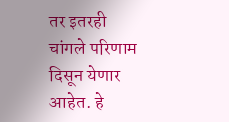तर इतरही चांगले परिणाम दिसून येणार आहेत. हे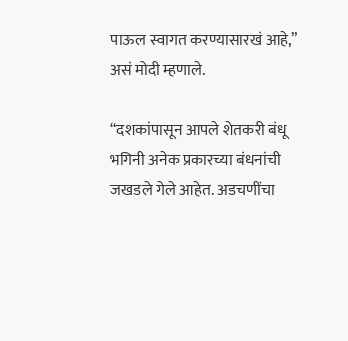पाऊल स्वागत करण्यासारखं आहे,” असं मोदी म्हणाले.

“दशकांपासून आपले शेतकरी बंधू भगिनी अनेक प्रकारच्या बंधनांची जखडले गेले आहेत. अडचणींचा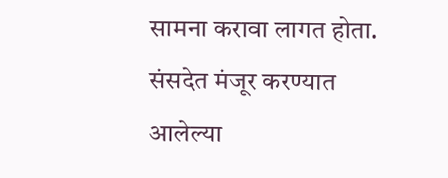सामना करावा लागत होता. संसदेत मंजूर करण्यात आलेल्या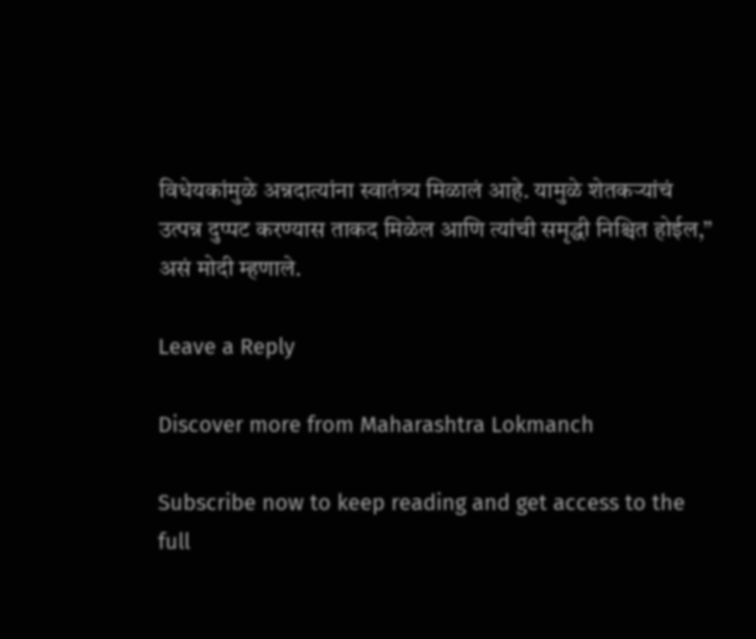विधेयकांमुळे अन्नदात्यांना स्वातंत्र्य मिळालं आहे. यामुळे शेतकऱ्यांचं उत्पन्न दुप्पट करण्यास ताकद मिळेल आणि त्यांची समृद्धी निश्चित होईल,” असं मोदी म्हणाले.

Leave a Reply

Discover more from Maharashtra Lokmanch

Subscribe now to keep reading and get access to the full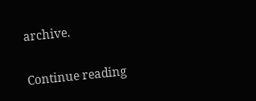archive.

Continue reading